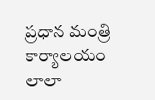ప్రధాన మంత్రి కార్యాలయం
లాలా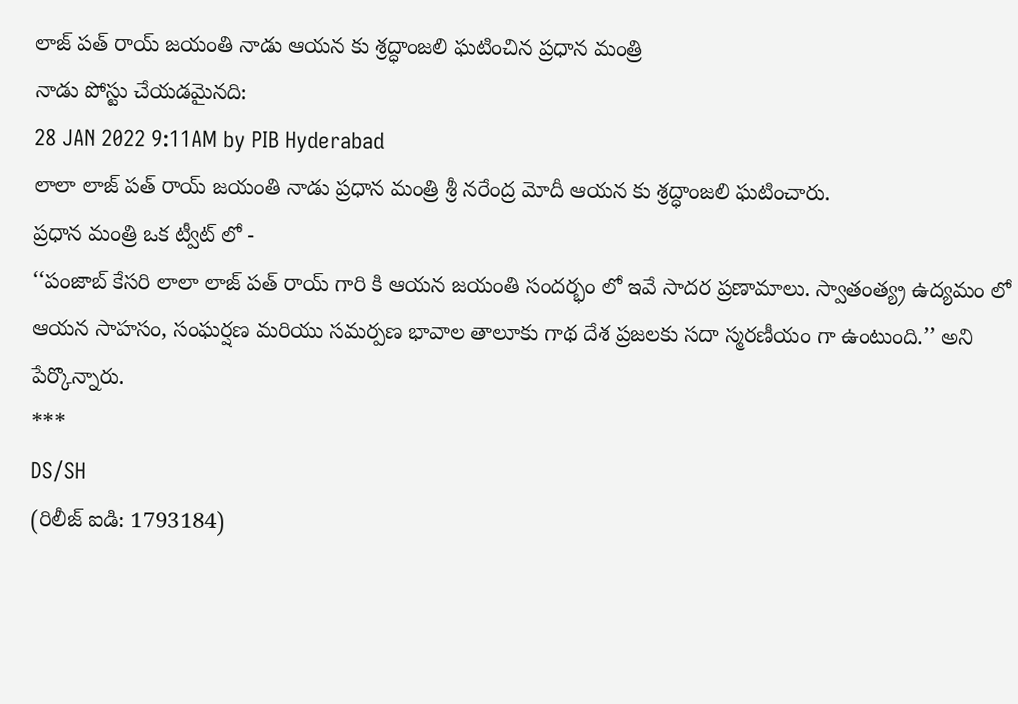లాజ్ పత్ రాయ్ జయంతి నాడు ఆయన కు శ్రద్ధాంజలి ఘటించిన ప్రధాన మంత్రి
నాడు పోస్టు చేయడమైనది:
28 JAN 2022 9:11AM by PIB Hyderabad
లాలా లాజ్ పత్ రాయ్ జయంతి నాడు ప్రధాన మంత్రి శ్రీ నరేంద్ర మోదీ ఆయన కు శ్రద్ధాంజలి ఘటించారు.
ప్రధాన మంత్రి ఒక ట్వీట్ లో -
‘‘పంజాబ్ కేసరి లాలా లాజ్ పత్ రాయ్ గారి కి ఆయన జయంతి సందర్భం లో ఇవే సాదర ప్రణామాలు. స్వాతంత్య్ర ఉద్యమం లో ఆయన సాహసం, సంఘర్షణ మరియు సమర్పణ భావాల తాలూకు గాథ దేశ ప్రజలకు సదా స్మరణీయం గా ఉంటుంది.’’ అని పేర్కొన్నారు.
***
DS/SH
(రిలీజ్ ఐడి: 1793184)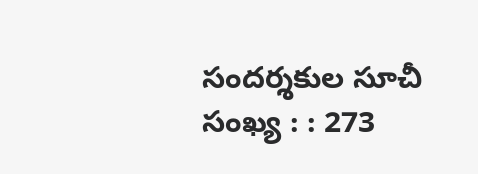సందర్శకుల సూచీ సంఖ్య : : 273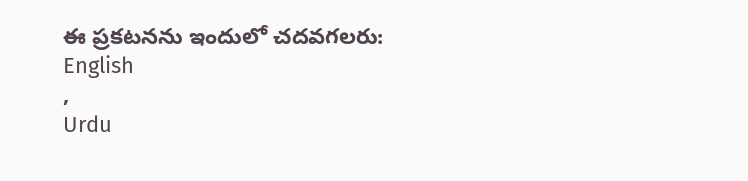ఈ ప్రకటనను ఇందులో చదవగలరు:
English
,
Urdu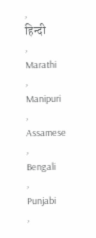,
हिन्दी
,
Marathi
,
Manipuri
,
Assamese
,
Bengali
,
Punjabi
,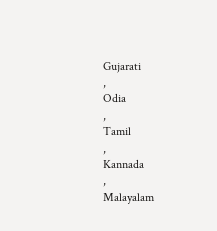Gujarati
,
Odia
,
Tamil
,
Kannada
,
Malayalam